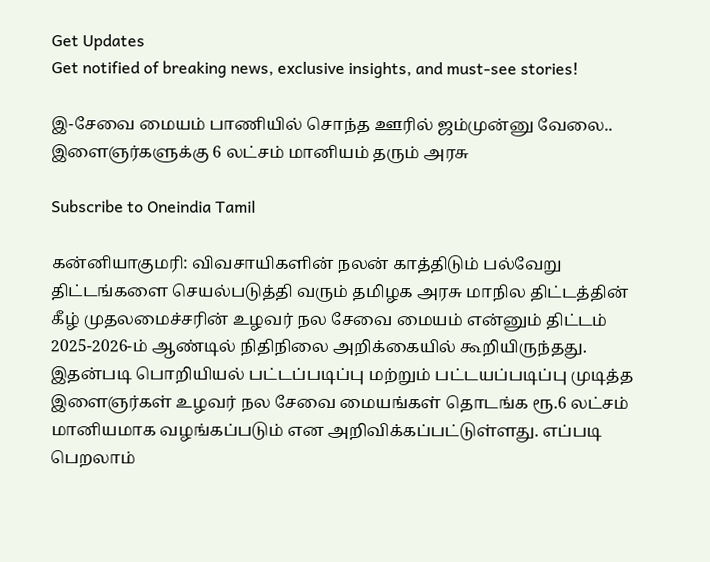Get Updates
Get notified of breaking news, exclusive insights, and must-see stories!

இ-சேவை மையம் பாணியில் சொந்த ஊரில் ஜம்முன்னு வேலை.. இளைஞர்களுக்கு 6 லட்சம் மானியம் தரும் அரசு

Subscribe to Oneindia Tamil

கன்னியாகுமரி: விவசாயிகளின் நலன் காத்திடும் பல்வேறு திட்டங்களை செயல்படுத்தி வரும் தமிழக அரசு மாநில திட்டத்தின் கீழ் முதலமைச்சரின் உழவர் நல சேவை மையம் என்னும் திட்டம் 2025-2026-ம் ஆண்டில் நிதிநிலை அறிக்கையில் கூறியிருந்தது. இதன்படி பொறியியல் பட்டப்படிப்பு மற்றும் பட்டயப்படிப்பு முடித்த இளைஞர்கள் உழவர் நல சேவை மையங்கள் தொடங்க ரூ.6 லட்சம் மானியமாக வழங்கப்படும் என அறிவிக்கப்பட்டுள்ளது. எப்படி பெறலாம்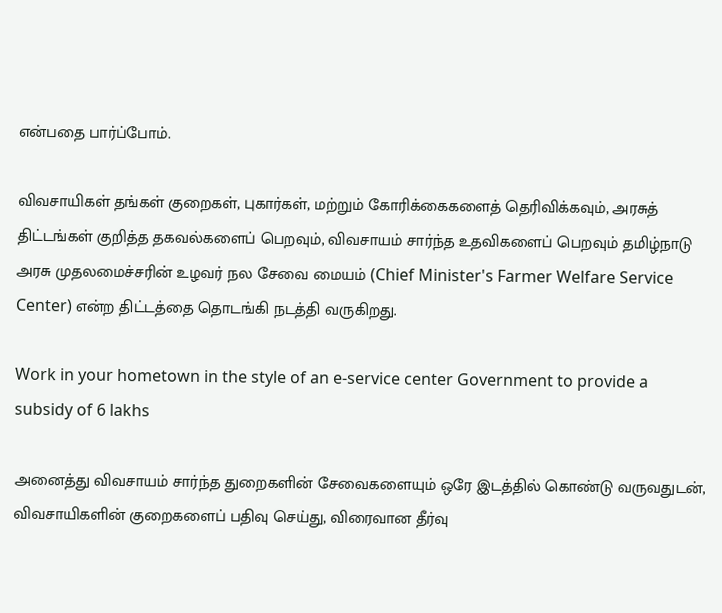என்பதை பார்ப்போம்.

விவசாயிகள் தங்கள் குறைகள், புகார்கள், மற்றும் கோரிக்கைகளைத் தெரிவிக்கவும், அரசுத் திட்டங்கள் குறித்த தகவல்களைப் பெறவும், விவசாயம் சார்ந்த உதவிகளைப் பெறவும் தமிழ்நாடு அரசு முதலமைச்சரின் உழவர் நல சேவை மையம் (Chief Minister's Farmer Welfare Service Center) என்ற திட்டத்தை தொடங்கி நடத்தி வருகிறது.

Work in your hometown in the style of an e-service center Government to provide a subsidy of 6 lakhs

அனைத்து விவசாயம் சார்ந்த துறைகளின் சேவைகளையும் ஒரே இடத்தில் கொண்டு வருவதுடன், விவசாயிகளின் குறைகளைப் பதிவு செய்து, விரைவான தீர்வு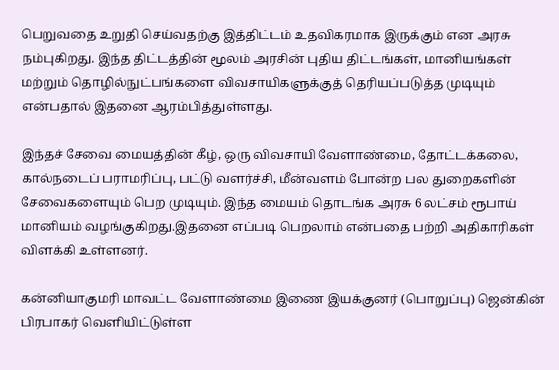பெறுவதை உறுதி செய்வதற்கு இத்திட்டம் உதவிகரமாக இருக்கும் என அரசு நம்புகிறது. இந்த திட்டத்தின் மூலம் அரசின் புதிய திட்டங்கள், மானியங்கள் மற்றும் தொழில்நுட்பங்களை விவசாயிகளுக்குத் தெரியப்படுத்த முடியும் என்பதால் இதனை ஆரம்பித்துள்ளது.

இந்தச் சேவை மையத்தின் கீழ், ஒரு விவசாயி வேளாண்மை, தோட்டக்கலை, கால்நடைப் பராமரிப்பு, பட்டு வளர்ச்சி, மீன்வளம் போன்ற பல துறைகளின் சேவைகளையும் பெற முடியும். இந்த மையம் தொடங்க அரசு 6 லட்சம் ரூபாய் மானியம் வழங்குகிறது.இதனை எப்படி பெறலாம் என்பதை பற்றி அதிகாரிகள் விளக்கி உள்ளனர்.

கன்னியாகுமரி மாவட்ட வேளாண்மை இணை இயக்குனர் (பொறுப்பு) ஜென்கின் பிரபாகர் வெளியிட்டுள்ள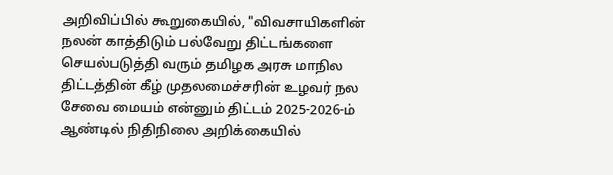அறிவிப்பில் கூறுகையில், "விவசாயிகளின் நலன் காத்திடும் பல்வேறு திட்டங்களை செயல்படுத்தி வரும் தமிழக அரசு மாநில திட்டத்தின் கீழ் முதலமைச்சரின் உழவர் நல சேவை மையம் என்னும் திட்டம் 2025-2026-ம் ஆண்டில் நிதிநிலை அறிக்கையில்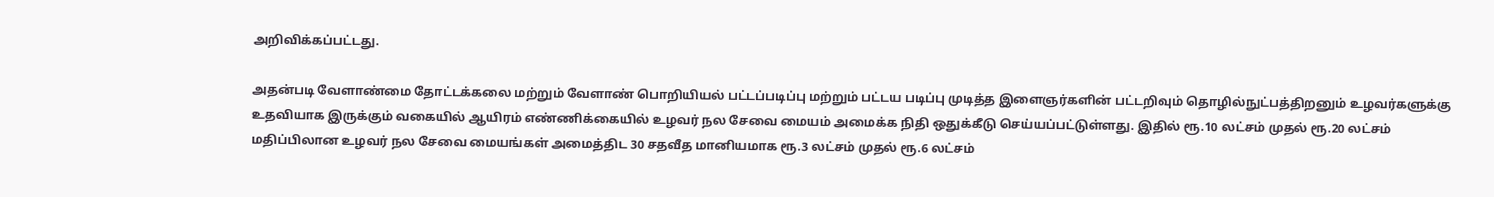அறிவிக்கப்பட்டது.

அதன்படி வேளாண்மை தோட்டக்கலை மற்றும் வேளாண் பொறியியல் பட்டப்படிப்பு மற்றும் பட்டய படிப்பு முடித்த இளைஞர்களின் பட்டறிவும் தொழில்நுட்பத்திறனும் உழவர்களுக்கு உதவியாக இருக்கும் வகையில் ஆயிரம் எண்ணிக்கையில் உழவர் நல சேவை மையம் அமைக்க நிதி ஒதுக்கீடு செய்யப்பட்டுள்ளது. இதில் ரூ.10 லட்சம் முதல் ரூ.20 லட்சம் மதிப்பிலான உழவர் நல சேவை மையங்கள் அமைத்திட 30 சதவீத மானியமாக ரூ.3 லட்சம் முதல் ரூ.6 லட்சம்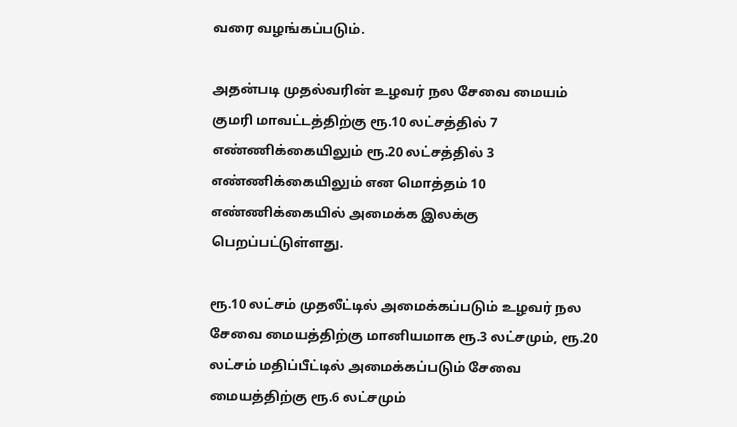வரை வழங்கப்படும்.

அதன்படி முதல்வரின் உழவர் நல சேவை மையம் குமரி மாவட்டத்திற்கு ரூ.10 லட்சத்தில் 7 எண்ணிக்கையிலும் ரூ.20 லட்சத்தில் 3 எண்ணிக்கையிலும் என மொத்தம் 10 எண்ணிக்கையில் அமைக்க இலக்கு பெறப்பட்டுள்ளது.

ரூ.10 லட்சம் முதலீட்டில் அமைக்கப்படும் உழவர் நல சேவை மையத்திற்கு மானியமாக ரூ.3 லட்சமும், ரூ.20 லட்சம் மதிப்பீட்டில் அமைக்கப்படும் சேவை மையத்திற்கு ரூ.6 லட்சமும்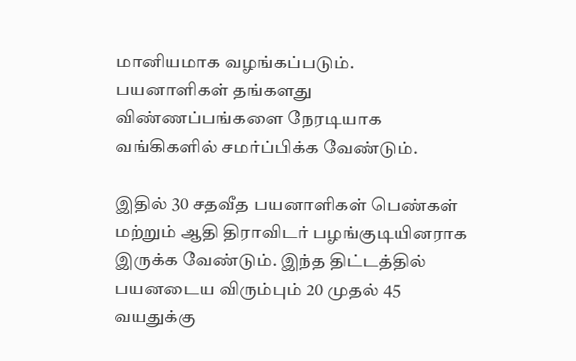மானியமாக வழங்கப்படும். பயனாளிகள் தங்களது விண்ணப்பங்களை நேரடியாக வங்கிகளில் சமர்ப்பிக்க வேண்டும்.

இதில் 30 சதவீத பயனாளிகள் பெண்கள் மற்றும் ஆதி திராவிடர் பழங்குடியினராக இருக்க வேண்டும். இந்த திட்டத்தில் பயனடைய விரும்பும் 20 முதல் 45 வயதுக்கு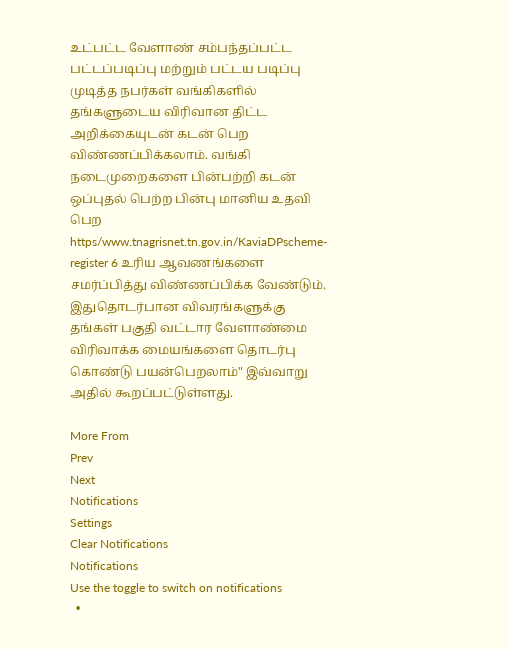உட்பட்ட வேளாண் சம்பந்தப்பட்ட பட்டப்படிப்பு மற்றும் பட்டய படிப்பு முடித்த நபர்கள் வங்கிகளில் தங்களுடைய விரிவான திட்ட அறிக்கையுடன் கடன் பெற விண்ணப்பிக்கலாம். வங்கி நடைமுறைகளை பின்பற்றி கடன் ஒப்புதல் பெற்ற பின்பு மானிய உதவி பெற https/www.tnagrisnet.tn.gov.in/KaviaDPscheme-register 6 உரிய ஆவணங்களை சமர்ப்பித்து விண்ணப்பிக்க வேண்டும். இதுதொடர்பான விவரங்களுக்கு தங்கள் பகுதி வட்டார வேளாண்மை விரிவாக்க மையங்களை தொடர்பு கொண்டு பயன்பெறலாம்" இவ்வாறு அதில் கூறப்பட்டுள்ளது.

More From
Prev
Next
Notifications
Settings
Clear Notifications
Notifications
Use the toggle to switch on notifications
  •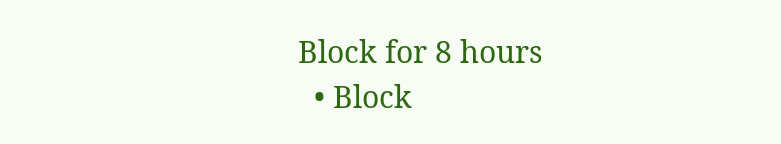Block for 8 hours
  • Block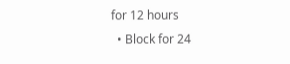for 12 hours
  • Block for 24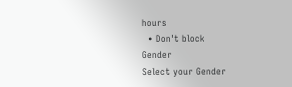hours
  • Don't block
Gender
Select your Gender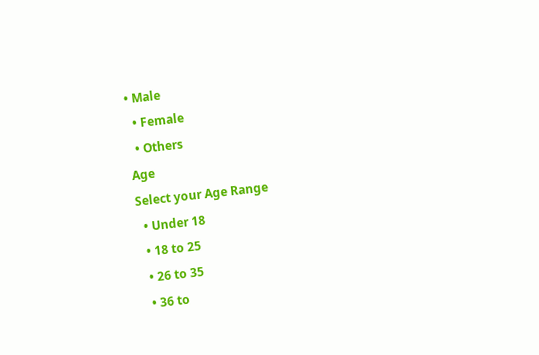• Male
  • Female
  • Others
Age
Select your Age Range
  • Under 18
  • 18 to 25
  • 26 to 35
  • 36 to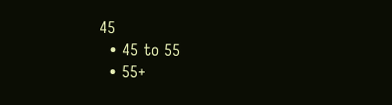45
  • 45 to 55
  • 55+